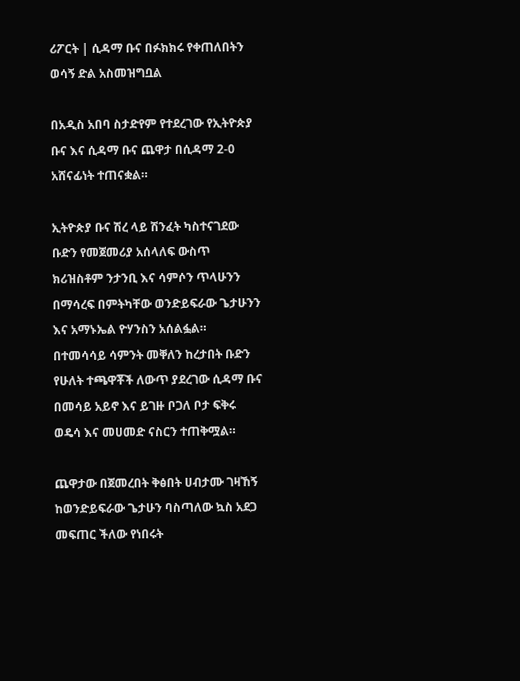ሪፖርት | ሲዳማ ቡና በፉክክሩ የቀጠለበትን ወሳኝ ድል አስመዝግቧል

በአዲስ አበባ ስታድየም የተደረገው የኢትዮጵያ ቡና እና ሲዳማ ቡና ጨዋታ በሲዳማ 2-0 አሸናፊነት ተጠናቋል።

ኢትዮጵያ ቡና ሽረ ላይ ሽንፈት ካስተናገደው ቡድን የመጀመሪያ አሰላለፍ ውስጥ ክሪዝስቶም ንታንቢ እና ሳምሶን ጥላሁንን በማሳረፍ በምትካቸው ወንድይፍራው ጌታሁንን እና አማኑኤል ዮሃንስን አሰልፏል። በተመሳሳይ ሳምንት መቐለን ከረታበት ቡድን የሁለት ተጫዋቾች ለውጥ ያደረገው ሲዳማ ቡና በመሳይ አይኖ እና ይገዙ ቦጋለ ቦታ ፍቅሩ ወዴሳ እና መሀመድ ናስርን ተጠቅሟል።

ጨዋታው በጀመረበት ቅፅበት ሀብታሙ ገዛኸኝ ከወንድይፍራው ጌታሁን ባስጣለው ኳስ አደጋ መፍጠር ችለው የነበሩት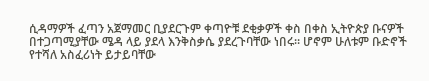ሲዳማዎች ፈጣን አጀማመር ቢያደርጉም ቀጣዮቹ ደቂቃዎች ቀስ በቀስ ኢትዮጵያ ቡናዎች በተጋጣሚያቸው ሜዳ ላይ ያደላ እንቅስቃሴ ያደረጉባቸው ነበሩ። ሆኖም ሁለቱም ቡድኖች የተሻለ አስፈሪነት ይታይባቸው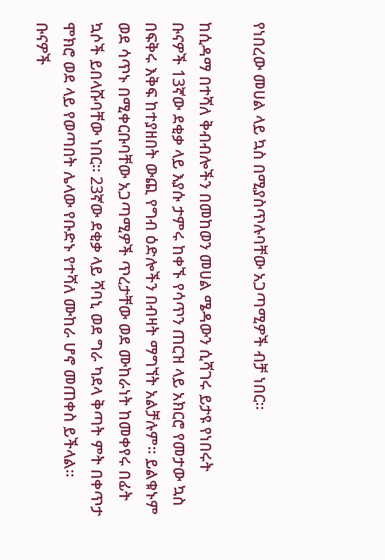የነበረው መሀል ላይ ኳስ በሚያስጥሉባቸው አጋጣሚዎች ብቻ ነበር።

ከሲዳማ በተሻለ ቅብብሎችን በመከወን መሀል ሜዳውን ሲሻገሩ ይታዩ የነበሩት ቡናዎች 13ኛው ደቂቃ ላይ እያሱ ታምሩ ከቀኙ የሳጥን ጠርዝ ላይ አክርሮ የመታው ኳስ በፍቅሩ እቅፍ ከተያዘበት ውጪ የግብ ዕድሎችን በብዛት ማግኘት አልቻሉም። ይልቁኑም ወደ ሳጥኑ በሚቀርቡባቸው አጋጣሚዎች ጥረታቸው ወደ ሙከራነት ከመቀየሩ በፊት ኳሶች ይበላሹባቸው ነበር። 23ኛው ደቂቃ ላይ ሻባኒ ወደ ግራ ካደላ ቅጣት ምት በቀጥታ ሞክሮ ወደ ላይ የወጣበት ሌላው የቡድኑ የተሻለ ሙከራ ሆኖ መጠቀስ ይችላል። ቡናዎች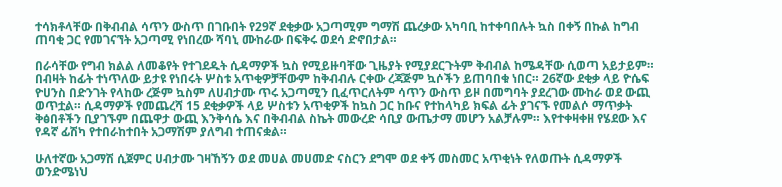ተሳክቶላቸው በቅብብል ሳጥን ውስጥ በገቡበት የ29ኛ ደቂቃው አጋጣሚም ግማሽ ጨረቃው አካባቢ ከተቀባበሉት ኳስ በቀኝ በኩል ከግብ ጠባቂ ጋር የመገናኘት አጋጣሚ የነበረው ሻባኒ ሙከራው በፍቅሩ ወደሳ ድኖበታል።

በራሳቸው የግብ ክልል ለመቆየት የተገደዱት ሲዳማዎች ኳስ የሚይዙባቸው ጊዜያት የሚያደርጉትም ቅብብል ከሜዳቸው ሲወጣ አይታይም። በብዛት ከፊት ተነጥለው ይታዩ የነበሩት ሦስቱ አጥቂዎቻቸውም ከቅብብሉ ርቀው ረጃጅም ኳሶችን ይጠባበቁ ነበር። 26ኛው ደቂቃ ላይ ዮሴፍ ዮሀንስ በድንገት የላከው ረጅም ኳስም ለሀብታሙ ጥሩ አጋጣሚን ቢፈጥርለትም ሳጥን ውስጥ ይዞ በመግባት ያደረገው ሙከራ ወደ ውጪ ወጥቷል። ሲዳማዎች የመጨረሻ 15 ደቂቃዎች ላይ ሦስቱን አጥቂዎች ከኳስ ጋር ከቡና የተከላካይ ክፍል ፊት ያገናኙ የመልሶ ማጥቃት ቅፅበቶችን ቢያገኙም በጨዋታ ውጪ እንቅሳሴ እና በቅብብል ስኬት መውረድ ሳቢያ ውጤታማ መሆን አልቻሉም። እየተቀዛቀዘ የሄደው እና የዳኛ ፊሽካ የተበራከተበት አጋማሽም ያለግብ ተጠናቋል።

ሁለተኛው አጋማሽ ሲጀምር ሀብታሙ ገዛኸኝን ወደ መሀል መሀመድ ናስርን ደግሞ ወደ ቀኝ መስመር አጥቂነት የለወጡት ሲዳማዎች ወንድሜነህ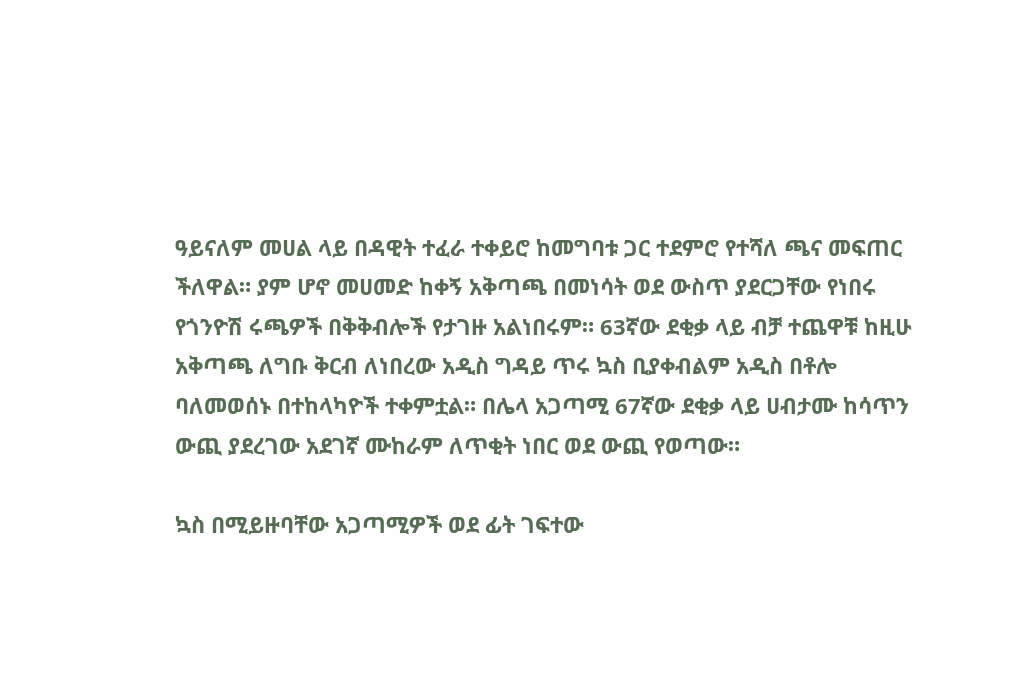ዓይናለም መሀል ላይ በዳዊት ተፈራ ተቀይሮ ከመግባቱ ጋር ተደምሮ የተሻለ ጫና መፍጠር ችለዋል። ያም ሆኖ መሀመድ ከቀኝ አቅጣጫ በመነሳት ወደ ውስጥ ያደርጋቸው የነበሩ የጎንዮሽ ሩጫዎች በቅቅብሎች የታገዙ አልነበሩም። 63ኛው ደቂቃ ላይ ብቻ ተጨዋቹ ከዚሁ አቅጣጫ ለግቡ ቅርብ ለነበረው አዲስ ግዳይ ጥሩ ኳስ ቢያቀብልም አዲስ በቶሎ ባለመወሰኑ በተከላካዮች ተቀምቷል። በሌላ አጋጣሚ 67ኛው ደቂቃ ላይ ሀብታሙ ከሳጥን ውጪ ያደረገው አደገኛ ሙከራም ለጥቂት ነበር ወደ ውጪ የወጣው።

ኳስ በሚይዙባቸው አጋጣሚዎች ወደ ፊት ገፍተው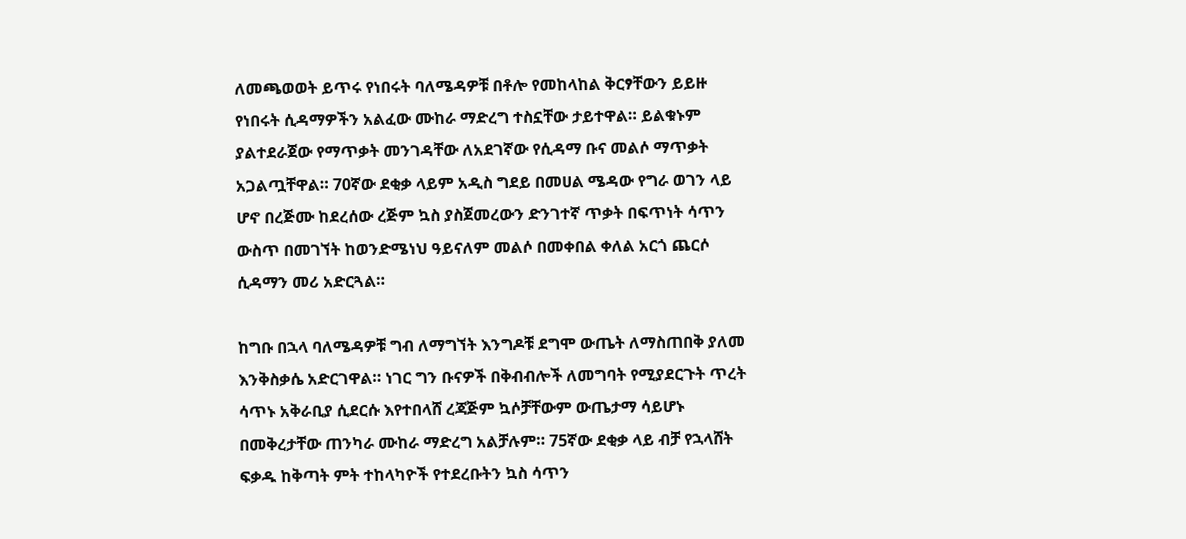ለመጫወወት ይጥሩ የነበሩት ባለሜዳዎቹ በቶሎ የመከላከል ቅርፃቸውን ይይዙ የነበሩት ሲዳማዎችን አልፈው ሙከራ ማድረግ ተስኗቸው ታይተዋል። ይልቁኑም ያልተደራጀው የማጥቃት መንገዳቸው ለአደገኛው የሲዳማ ቡና መልሶ ማጥቃት አጋልጧቸዋል። 70ኛው ደቂቃ ላይም አዲስ ግደይ በመሀል ሜዳው የግራ ወገን ላይ ሆኖ በረጅሙ ከደረሰው ረጅም ኳስ ያስጀመረውን ድንገተኛ ጥቃት በፍጥነት ሳጥን ውስጥ በመገኘት ከወንድሜነህ ዓይናለም መልሶ በመቀበል ቀለል አርጎ ጨርሶ ሲዳማን መሪ አድርጓል።

ከግቡ በኋላ ባለሜዳዎቹ ግብ ለማግኘት እንግዶቹ ደግሞ ውጤት ለማስጠበቅ ያለመ እንቅስቃሴ አድርገዋል። ነገር ግን ቡናዎች በቅብብሎች ለመግባት የሚያደርጉት ጥረት ሳጥኑ አቅራቢያ ሲደርሱ እየተበላሸ ረጃጅም ኳሶቻቸውም ውጤታማ ሳይሆኑ በመቅረታቸው ጠንካራ ሙከራ ማድረግ አልቻሉም። 75ኛው ደቂቃ ላይ ብቻ የኋላሸት ፍቃዱ ከቅጣት ምት ተከላካዮች የተደረቡትን ኳስ ሳጥን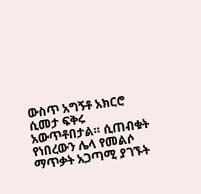ውስጥ አግኝቶ አክርሮ ሲመታ ፍቅሩ አውጥቶበታል። ሲጠብቁት የነበረውን ሌላ የመልሶ ማጥቃት አጋጣሚ ያገኙት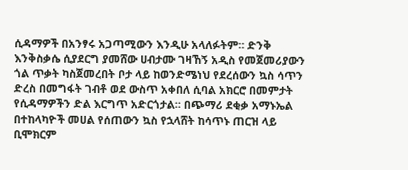ሲዳማዎች በአንፃሩ አጋጣሚውን እንዲሁ አላለፉትም። ድንቅ እንቅስቃሴ ሲያደርግ ያመሸው ሀብታሙ ገዛኸኝ አዲስ የመጀመሪያውን ጎል ጥቃት ካስጀመረበት ቦታ ላይ ከወንድሜነህ የደረሰውን ኳስ ሳጥን ድረስ በመግፋት ገብቶ ወደ ውስጥ አቀበለ ሲባል አክርሮ በመምታት የሲዳማዎችን ድል እርግጥ አድርጎታል። በጭማሪ ደቂቃ አማኑኤል በተከላካዮች መሀል የሰጠውን ኳስ የኋላሸት ከሳጥኑ ጠርዝ ላይ ቢሞክርም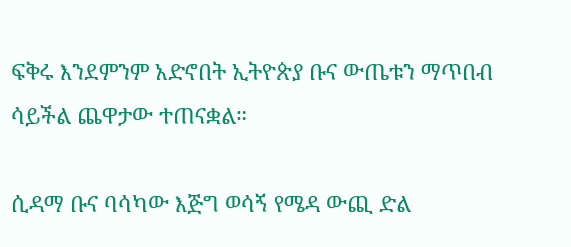ፍቅሩ እንደምንም አድኖበት ኢትዮጵያ ቡና ውጤቱን ማጥበብ ሳይችል ጨዋታው ተጠናቋል።

ሲዳማ ቡና ባሳካው እጅግ ወሳኝ የሜዳ ውጪ ድል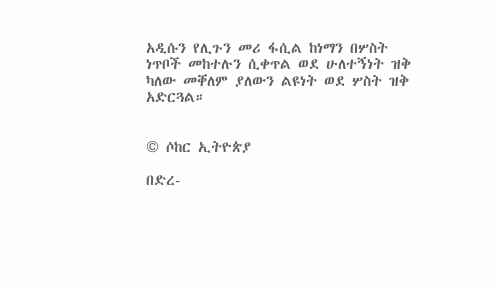አዲሱን የሊጉን መሪ ፋሲል ከነማን በሦስት ነጥቦች መከተሉን ሲቀጥል ወደ ሁለተኝነት ዝቅ ካለው መቐለም ያለውን ልዩነት ወደ ሦስት ዝቅ አድርጓል።


© ሶከር ኢትዮጵያ

በድረ-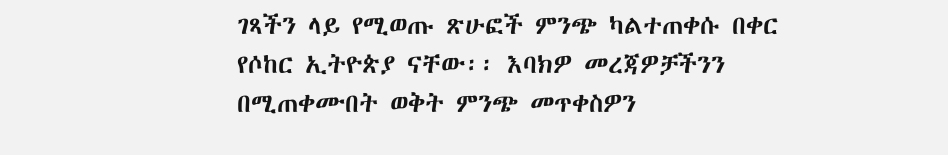ገጻችን ላይ የሚወጡ ጽሁፎች ምንጭ ካልተጠቀሱ በቀር የሶከር ኢትዮጵያ ናቸው፡፡ እባክዎ መረጃዎቻችንን በሚጠቀሙበት ወቅት ምንጭ መጥቀስዎን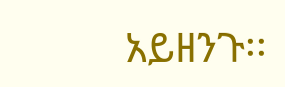አይዘንጉ፡፡